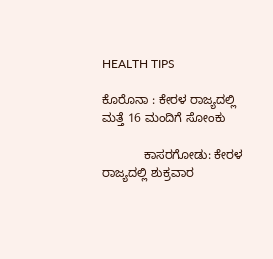HEALTH TIPS

ಕೊರೊನಾ : ಕೇರಳ ರಾಜ್ಯದಲ್ಲಿ ಮತ್ತೆ 16 ಮಂದಿಗೆ ಸೋಂಕು

            ಕಾಸರಗೋಡು: ಕೇರಳ ರಾಜ್ಯದಲ್ಲಿ ಶುಕ್ರವಾರ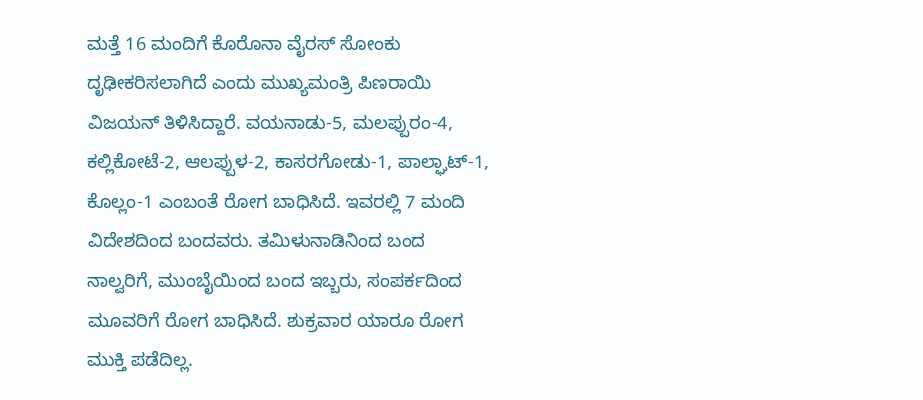ಮತ್ತೆ 16 ಮಂದಿಗೆ ಕೊರೊನಾ ವೈರಸ್ ಸೋಂಕು ದೃಢೀಕರಿಸಲಾಗಿದೆ ಎಂದು ಮುಖ್ಯಮಂತ್ರಿ ಪಿಣರಾಯಿ ವಿಜಯನ್ ತಿಳಿಸಿದ್ದಾರೆ. ವಯನಾಡು-5, ಮಲಪ್ಪುರಂ-4, ಕಲ್ಲಿಕೋಟೆ-2, ಆಲಪ್ಪುಳ-2, ಕಾಸರಗೋಡು-1, ಪಾಲ್ಘಾಟ್-1, ಕೊಲ್ಲಂ-1 ಎಂಬಂತೆ ರೋಗ ಬಾಧಿಸಿದೆ. ಇವರಲ್ಲಿ 7 ಮಂದಿ ವಿದೇಶದಿಂದ ಬಂದವರು. ತಮಿಳುನಾಡಿನಿಂದ ಬಂದ ನಾಲ್ವರಿಗೆ, ಮುಂಬೈಯಿಂದ ಬಂದ ಇಬ್ಬರು, ಸಂಪರ್ಕದಿಂದ ಮೂವರಿಗೆ ರೋಗ ಬಾಧಿಸಿದೆ. ಶುಕ್ರವಾರ ಯಾರೂ ರೋಗ ಮುಕ್ತಿ ಪಡೆದಿಲ್ಲ.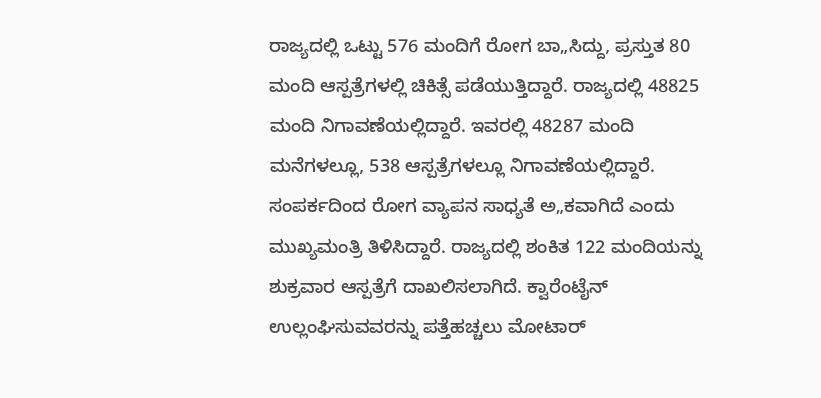ರಾಜ್ಯದಲ್ಲಿ ಒಟ್ಟು 576 ಮಂದಿಗೆ ರೋಗ ಬಾ„ಸಿದ್ದು, ಪ್ರಸ್ತುತ 80 ಮಂದಿ ಆಸ್ಪತ್ರೆಗಳಲ್ಲಿ ಚಿಕಿತ್ಸೆ ಪಡೆಯುತ್ತಿದ್ದಾರೆ. ರಾಜ್ಯದಲ್ಲಿ 48825 ಮಂದಿ ನಿಗಾವಣೆಯಲ್ಲಿದ್ದಾರೆ. ಇವರಲ್ಲಿ 48287 ಮಂದಿ ಮನೆಗಳಲ್ಲೂ, 538 ಆಸ್ಪತ್ರೆಗಳಲ್ಲೂ ನಿಗಾವಣೆಯಲ್ಲಿದ್ದಾರೆ. ಸಂಪರ್ಕದಿಂದ ರೋಗ ವ್ಯಾಪನ ಸಾಧ್ಯತೆ ಅ„ಕವಾಗಿದೆ ಎಂದು ಮುಖ್ಯಮಂತ್ರಿ ತಿಳಿಸಿದ್ದಾರೆ. ರಾಜ್ಯದಲ್ಲಿ ಶಂಕಿತ 122 ಮಂದಿಯನ್ನು ಶುಕ್ರವಾರ ಆಸ್ಪತ್ರೆಗೆ ದಾಖಲಿಸಲಾಗಿದೆ. ಕ್ವಾರೆಂಟೈನ್ ಉಲ್ಲಂಘಿಸುವವರನ್ನು ಪತ್ತೆಹಚ್ಚಲು ಮೋಟಾರ್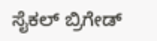ಸೈಕಲ್ ಬ್ರಿಗೇಡ್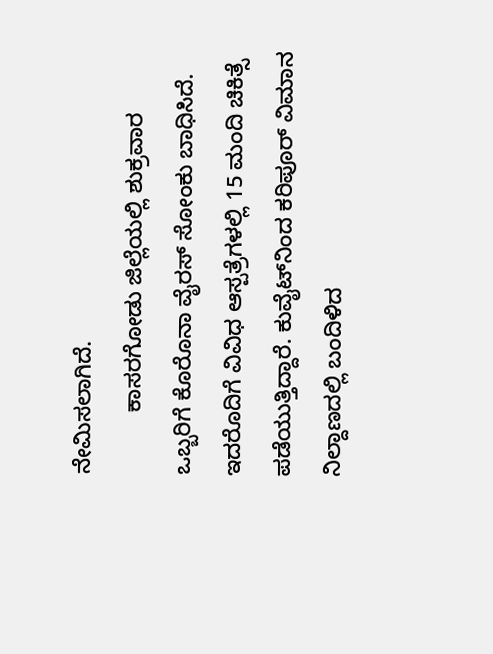ನೇಮಿಸಲಾಗಿದೆ.
          ಕಾಸರಗೋಡು ಜಿಲ್ಲೆಯಲ್ಲಿ ಶುಕ್ರವಾರ ಒಬ್ಬರಿಗೆ ಕೊರೊನಾ ವೈರಸ್ ಸೋಂಕು ಬಾಧಿಸಿದೆ. ಇದರೊದಿಗೆ ವಿವಿಧ ಆಸ್ಪತ್ರೆಗಳಲ್ಲಿ 15 ಮಂದಿ ಚಿಕಿತ್ಸೆ ಪಡೆಯುತ್ತಿದ್ದಾರೆ. ಕುವೈಟ್‍ನಿಂದ ಕರಿಪೂರ್ ವಿಮಾನ ನಿಲ್ದಾಣದಲ್ಲಿ ಬಂದಿಳಿದ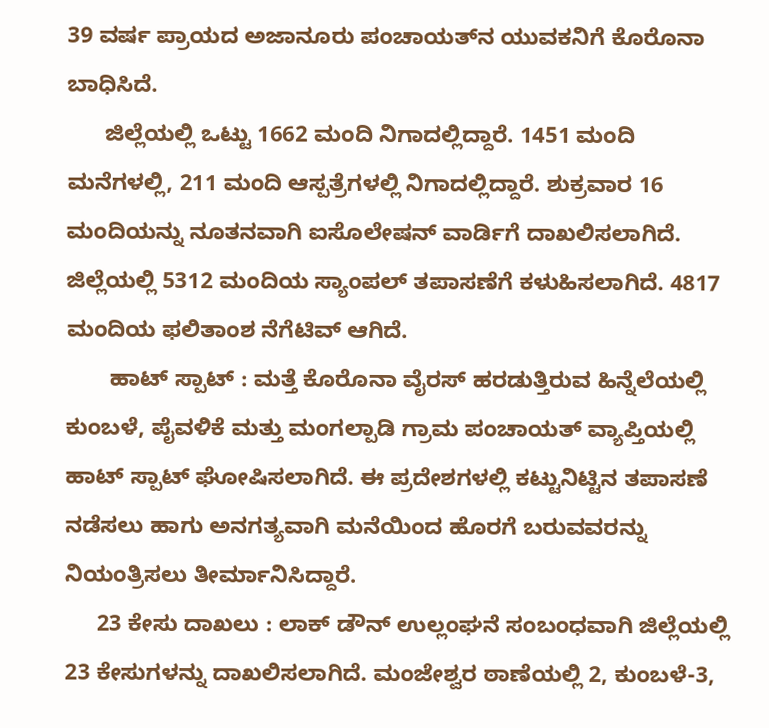39 ವರ್ಷ ಪ್ರಾಯದ ಅಜಾನೂರು ಪಂಚಾಯತ್‍ನ ಯುವಕನಿಗೆ ಕೊರೊನಾ ಬಾಧಿಸಿದೆ.
      ಜಿಲ್ಲೆಯಲ್ಲಿ ಒಟ್ಟು 1662 ಮಂದಿ ನಿಗಾದಲ್ಲಿದ್ದಾರೆ. 1451 ಮಂದಿ ಮನೆಗಳಲ್ಲಿ, 211 ಮಂದಿ ಆಸ್ಪತ್ರೆಗಳಲ್ಲಿ ನಿಗಾದಲ್ಲಿದ್ದಾರೆ. ಶುಕ್ರವಾರ 16 ಮಂದಿಯನ್ನು ನೂತನವಾಗಿ ಐಸೊಲೇಷನ್ ವಾರ್ಡಿಗೆ ದಾಖಲಿಸಲಾಗಿದೆ. ಜಿಲ್ಲೆಯಲ್ಲಿ 5312 ಮಂದಿಯ ಸ್ಯಾಂಪಲ್ ತಪಾಸಣೆಗೆ ಕಳುಹಿಸಲಾಗಿದೆ. 4817 ಮಂದಿಯ ಫಲಿತಾಂಶ ನೆಗೆಟಿವ್ ಆಗಿದೆ.
       ಹಾಟ್ ಸ್ಪಾಟ್ : ಮತ್ತೆ ಕೊರೊನಾ ವೈರಸ್ ಹರಡುತ್ತಿರುವ ಹಿನ್ನೆಲೆಯಲ್ಲಿ ಕುಂಬಳೆ, ಪೈವಳಿಕೆ ಮತ್ತು ಮಂಗಲ್ಪಾಡಿ ಗ್ರಾಮ ಪಂಚಾಯತ್ ವ್ಯಾಪ್ತಿಯಲ್ಲಿ ಹಾಟ್ ಸ್ಪಾಟ್ ಘೋಷಿಸಲಾಗಿದೆ. ಈ ಪ್ರದೇಶಗಳಲ್ಲಿ ಕಟ್ಟುನಿಟ್ಟಿನ ತಪಾಸಣೆ ನಡೆಸಲು ಹಾಗು ಅನಗತ್ಯವಾಗಿ ಮನೆಯಿಂದ ಹೊರಗೆ ಬರುವವರನ್ನು ನಿಯಂತ್ರಿಸಲು ತೀರ್ಮಾನಿಸಿದ್ದಾರೆ.
     23 ಕೇಸು ದಾಖಲು : ಲಾಕ್ ಡೌನ್ ಉಲ್ಲಂಘನೆ ಸಂಬಂಧವಾಗಿ ಜಿಲ್ಲೆಯಲ್ಲಿ 23 ಕೇಸುಗಳನ್ನು ದಾಖಲಿಸಲಾಗಿದೆ. ಮಂಜೇಶ್ವರ ಠಾಣೆಯಲ್ಲಿ 2, ಕುಂಬಳೆ-3,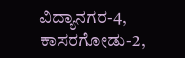ವಿದ್ಯಾನಗರ-4, ಕಾಸರಗೋಡು-2,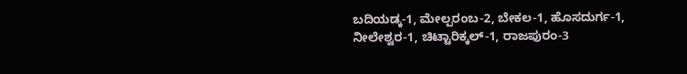ಬದಿಯಡ್ಕ-1, ಮೇಲ್ಪರಂಬ-2, ಬೇಕಲ-1, ಹೊಸದುರ್ಗ-1, ನೀಲೇಶ್ವರ-1, ಚಿಟ್ಟಾರಿಕ್ಕಲ್-1, ರಾಜಪುರಂ-3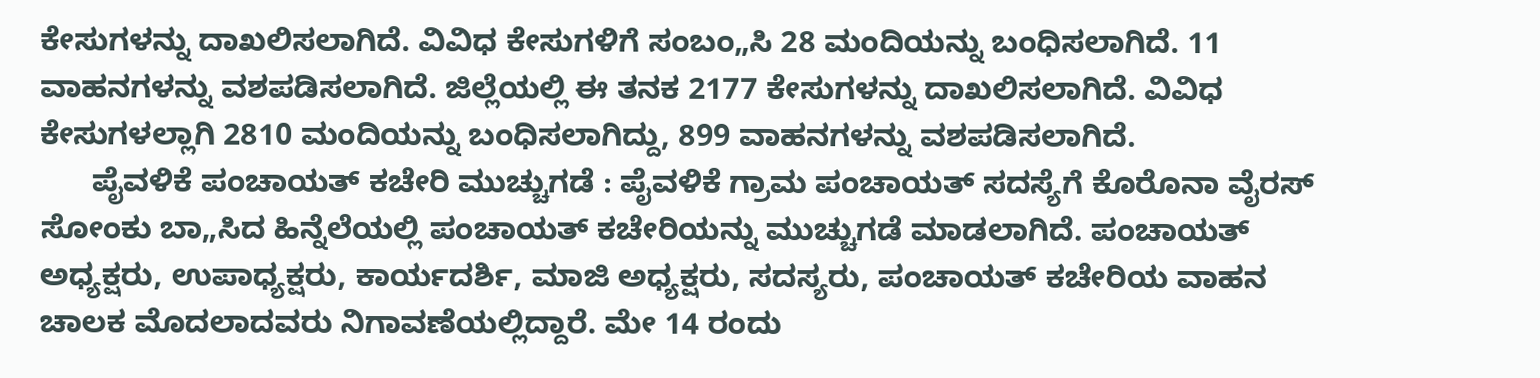ಕೇಸುಗಳನ್ನು ದಾಖಲಿಸಲಾಗಿದೆ. ವಿವಿಧ ಕೇಸುಗಳಿಗೆ ಸಂಬಂ„ಸಿ 28 ಮಂದಿಯನ್ನು ಬಂಧಿಸಲಾಗಿದೆ. 11 ವಾಹನಗಳನ್ನು ವಶಪಡಿಸಲಾಗಿದೆ. ಜಿಲ್ಲೆಯಲ್ಲಿ ಈ ತನಕ 2177 ಕೇಸುಗಳನ್ನು ದಾಖಲಿಸಲಾಗಿದೆ. ವಿವಿಧ ಕೇಸುಗಳಲ್ಲಾಗಿ 2810 ಮಂದಿಯನ್ನು ಬಂಧಿಸಲಾಗಿದ್ದು, 899 ವಾಹನಗಳನ್ನು ವಶಪಡಿಸಲಾಗಿದೆ.
      ಪೈವಳಿಕೆ ಪಂಚಾಯತ್ ಕಚೇರಿ ಮುಚ್ಚುಗಡೆ : ಪೈವಳಿಕೆ ಗ್ರಾಮ ಪಂಚಾಯತ್ ಸದಸ್ಯೆಗೆ ಕೊರೊನಾ ವೈರಸ್ ಸೋಂಕು ಬಾ„ಸಿದ ಹಿನ್ನೆಲೆಯಲ್ಲಿ ಪಂಚಾಯತ್ ಕಚೇರಿಯನ್ನು ಮುಚ್ಚುಗಡೆ ಮಾಡಲಾಗಿದೆ. ಪಂಚಾಯತ್ ಅಧ್ಯಕ್ಷರು, ಉಪಾಧ್ಯಕ್ಷರು, ಕಾರ್ಯದರ್ಶಿ, ಮಾಜಿ ಅಧ್ಯಕ್ಷರು, ಸದಸ್ಯರು, ಪಂಚಾಯತ್ ಕಚೇರಿಯ ವಾಹನ ಚಾಲಕ ಮೊದಲಾದವರು ನಿಗಾವಣೆಯಲ್ಲಿದ್ದಾರೆ. ಮೇ 14 ರಂದು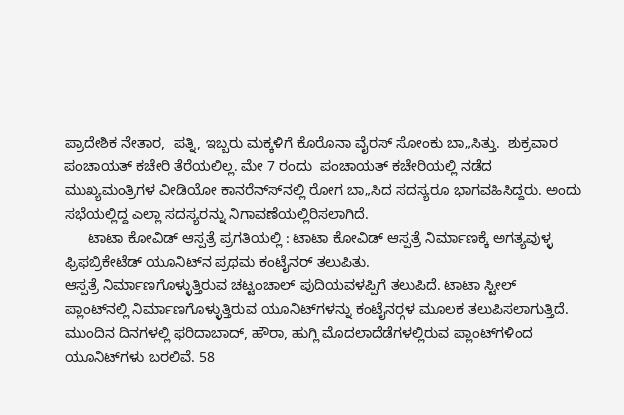ಪ್ರಾದೇಶಿಕ ನೇತಾರ,  ಪತ್ನಿ, ಇಬ್ಬರು ಮಕ್ಕಳಿಗೆ ಕೊರೊನಾ ವೈರಸ್ ಸೋಂಕು ಬಾ„ಸಿತ್ತು.  ಶುಕ್ರವಾರ ಪಂಚಾಯತ್ ಕಚೇರಿ ತೆರೆಯಲಿಲ್ಲ. ಮೇ 7 ರಂದು  ಪಂಚಾಯತ್ ಕಚೇರಿಯಲ್ಲಿ ನಡೆದ ಮುಖ್ಯಮಂತ್ರಿಗಳ ವೀಡಿಯೋ ಕಾನರೆನ್ಸ್‍ನಲ್ಲಿ ರೋಗ ಬಾ„ಸಿದ ಸದಸ್ಯರೂ ಭಾಗವಹಿಸಿದ್ದರು. ಅಂದು ಸಭೆಯಲ್ಲಿದ್ದ ಎಲ್ಲಾ ಸದಸ್ಯರನ್ನು ನಿಗಾವಣೆಯಲ್ಲಿರಿಸಲಾಗಿದೆ.
      ಟಾಟಾ ಕೋವಿಡ್ ಆಸ್ಪತ್ರೆ ಪ್ರಗತಿಯಲ್ಲಿ : ಟಾಟಾ ಕೋವಿಡ್ ಆಸ್ಪತ್ರೆ ನಿರ್ಮಾಣಕ್ಕೆ ಅಗತ್ಯವುಳ್ಳ ಫ್ರಿಫಬ್ರಿಕೇಟೆಡ್ ಯೂನಿಟ್‍ನ ಪ್ರಥಮ ಕಂಟೈನರ್ ತಲುಪಿತು.
ಆಸ್ಪತ್ರೆ ನಿರ್ಮಾಣಗೊಳ್ಳುತ್ತಿರುವ ಚಟ್ಟಂಚಾಲ್ ಪುದಿಯವಳಪ್ಪಿಗೆ ತಲುಪಿದೆ. ಟಾಟಾ ಸ್ಟೀಲ್ ಪ್ಲಾಂಟ್‍ನಲ್ಲಿ ನಿರ್ಮಾಣಗೊಳ್ಳುತ್ತಿರುವ ಯೂನಿಟ್‍ಗಳನ್ನು ಕಂಟೈನರ್‍ಗಳ ಮೂಲಕ ತಲುಪಿಸಲಾಗುತ್ತಿದೆ. ಮುಂದಿನ ದಿನಗಳಲ್ಲಿ ಫರಿದಾಬಾದ್, ಹೌರಾ, ಹುಗ್ಲಿ ಮೊದಲಾದೆಡೆಗಳಲ್ಲಿರುವ ಪ್ಲಾಂಟ್‍ಗಳಿಂದ ಯೂನಿಟ್‍ಗಳು ಬರಲಿವೆ. 58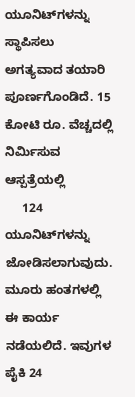ಯೂನಿಟ್‍ಗಳನ್ನು ಸ್ಥಾಪಿಸಲು ಅಗತ್ಯವಾದ ತಯಾರಿ ಪೂರ್ಣಗೊಂಡಿದೆ. 15 ಕೋಟಿ ರೂ. ವೆಚ್ಚದಲ್ಲಿ ನಿರ್ಮಿಸುವ ಆಸ್ಪತ್ರೆಯಲ್ಲಿ
     124 ಯೂನಿಟ್‍ಗಳನ್ನು ಜೋಡಿಸಲಾಗುವುದು. ಮೂರು ಹಂತಗಳಲ್ಲಿ ಈ ಕಾರ್ಯ ನಡೆಯಲಿದೆ. ಇವುಗಳ ಪೈಕಿ 24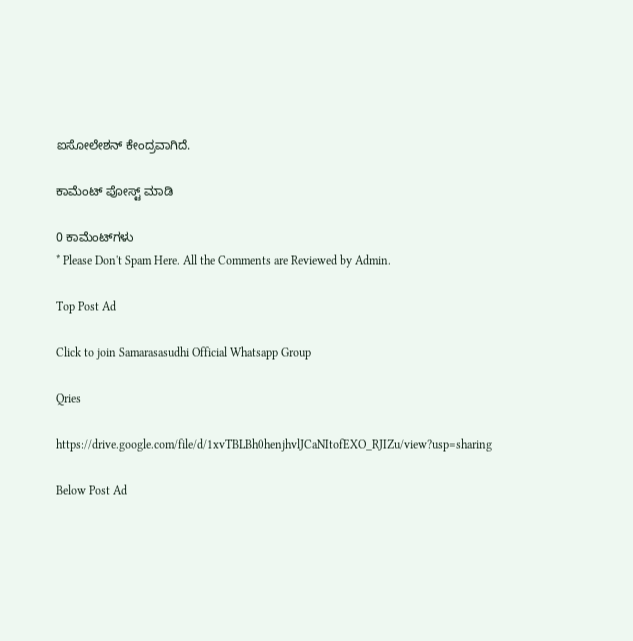ಐಸೋಲೇಶನ್ ಕೇಂದ್ರವಾಗಿದೆ.

ಕಾಮೆಂಟ್‌‌ ಪೋಸ್ಟ್‌ ಮಾಡಿ

0 ಕಾಮೆಂಟ್‌ಗಳು
* Please Don't Spam Here. All the Comments are Reviewed by Admin.

Top Post Ad

Click to join Samarasasudhi Official Whatsapp Group

Qries

https://drive.google.com/file/d/1xvTBLBh0henjhvlJCaNItofEXO_RJIZu/view?usp=sharing

Below Post Ad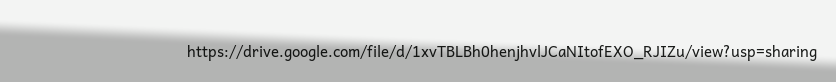https://drive.google.com/file/d/1xvTBLBh0henjhvlJCaNItofEXO_RJIZu/view?usp=sharing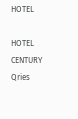HOTEL

HOTEL
CENTURY
Qries